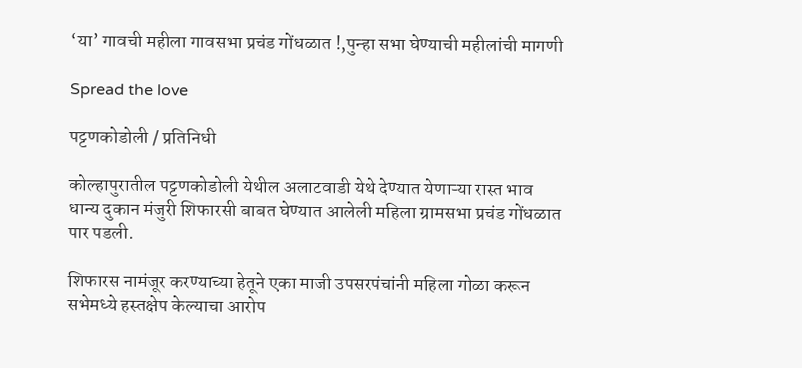‘या’ गावची महीला गावसभा प्रचंड गोंधळात !,पुन्हा सभा घेण्याची महीलांची मागणी

Spread the love

पट्टणकोडोली / प्रतिनिधी

कोल्हापुरातील पट्टणकोडोली येथील अलाटवाडी येथे देण्यात येणाऱ्या रास्त भाव धान्य दुकान मंजुरी शिफारसी बाबत घेण्यात आलेली महिला ग्रामसभा प्रचंड गोंधळात पार पडली.

शिफारस नामंजूर करण्याच्या हेतूने एका माजी उपसरपंचांनी महिला गोळा करून सभेमध्ये हस्तक्षेप केल्याचा आरोप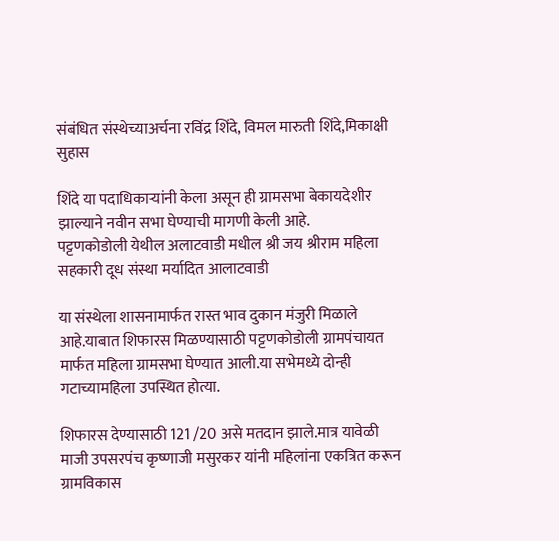संबंधित संस्थेच्याअर्चना रविंद्र शिंदे, विमल मारुती शिंदे,मिकाक्षी सुहास

शिंदे या पदाधिकाऱ्यांनी केला असून ही ग्रामसभा बेकायदेशीर झाल्याने नवीन सभा घेण्याची मागणी केली आहे.
पट्टणकोडोली येथील अलाटवाडी मधील श्री जय श्रीराम महिला सहकारी दूध संस्था मर्यादित आलाटवाडी

या संस्थेला शासनामार्फत रास्त भाव दुकान मंजुरी मिळाले आहे.याबात शिफारस मिळण्यासाठी पट्टणकोडोली ग्रामपंचायत मार्फत महिला ग्रामसभा घेण्यात आली.या सभेमध्ये दोन्ही गटाच्यामहिला उपस्थित होत्या.

शिफारस देण्यासाठी 121 /20 असे मतदान झाले.मात्र यावेळी माजी उपसरपंच कृष्णाजी मसुरकर यांनी महिलांना एकत्रित करून ग्रामविकास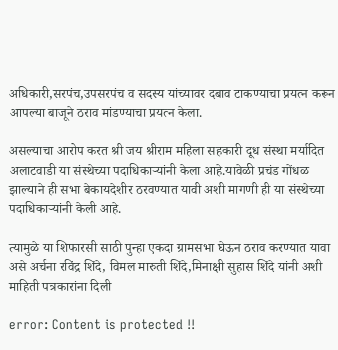अधिकारी,सरपंच,उपसरपंच व सदस्य यांच्यावर दबाव टाकण्याचा प्रयत्न करून आपल्या बाजूने ठराव मांडण्याचा प्रयत्न केला.

असल्याचा आरोप करत श्री जय श्रीराम महिला सहकारी दूध संस्था मर्यादित अलाटवाडी या संस्थेच्या पदाधिकाऱ्यांनी केला आहे.यावेळी प्रचंड गोंधळ झाल्याने ही सभा बेकायदेशीर ठरवण्यात यावी अशी मागणी ही या संस्थेच्या पदाधिकाऱ्यांनी केली आहे.

त्यामुळे या शिफारसी साठी पुन्हा एकदा ग्रामसभा घेऊन ठराव करण्यात यावा असे अर्चना रविंद्र शिंदे, विमल मारुती शिंदे,मिनाक्षी सुहास शिंदे यांनी अशी माहिती पत्रकारांना दिली

error: Content is protected !!